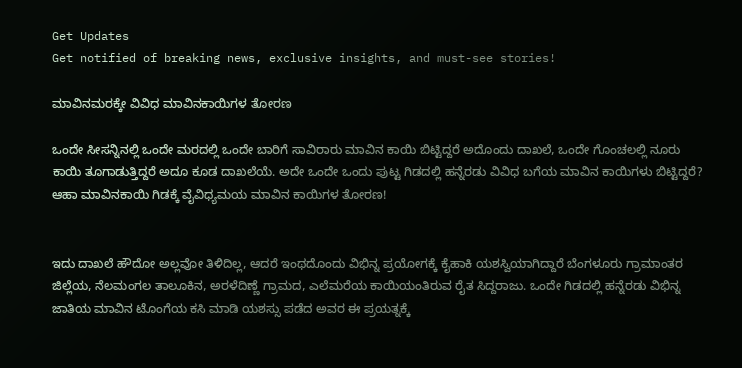Get Updates
Get notified of breaking news, exclusive insights, and must-see stories!

ಮಾವಿನಮರಕ್ಕೇ ವಿವಿಧ ಮಾವಿನಕಾಯಿಗಳ ತೋರಣ

ಒಂದೇ ಸೀಸನ್ನಿನಲ್ಲಿ ಒಂದೇ ಮರದಲ್ಲಿ ಒಂದೇ ಬಾರಿಗೆ ಸಾವಿರಾರು ಮಾವಿನ ಕಾಯಿ ಬಿಟ್ಟಿದ್ದರೆ ಅದೊಂದು ದಾಖಲೆ, ಒಂದೇ ಗೊಂಚಲಲ್ಲಿ ನೂರು ಕಾಯಿ ತೂಗಾಡುತ್ತಿದ್ದರೆ ಅದೂ ಕೂಡ ದಾಖಲೆಯೆ. ಅದೇ ಒಂದೇ ಒಂದು ಪುಟ್ಟ ಗಿಡದಲ್ಲಿ ಹನ್ನೆರಡು ವಿವಿಧ ಬಗೆಯ ಮಾವಿನ ಕಾಯಿಗಳು ಬಿಟ್ಟಿದ್ದರೆ? ಆಹಾ ಮಾವಿನಕಾಯಿ ಗಿಡಕ್ಕೆ ವೈವಿಧ್ಯಮಯ ಮಾವಿನ ಕಾಯಿಗಳ ತೋರಣ!


ಇದು ದಾಖಲೆ ಹೌದೋ ಅಲ್ಲವೋ ತಿಳಿದಿಲ್ಲ, ಆದರೆ ಇಂಥದೊಂದು ವಿಭಿನ್ನ ಪ್ರಯೋಗಕ್ಕೆ ಕೈಹಾಕಿ ಯಶಸ್ವಿಯಾಗಿದ್ದಾರೆ ಬೆಂಗಳೂರು ಗ್ರಾಮಾಂತರ ಜಿಲ್ಲೆಯ, ನೆಲಮಂಗಲ ತಾಲೂಕಿನ, ಅರಳೆದಿಣ್ಣೆ ಗ್ರಾಮದ, ಎಲೆಮರೆಯ ಕಾಯಿಯಂತಿರುವ ರೈತ ಸಿದ್ದರಾಜು. ಒಂದೇ ಗಿಡದಲ್ಲಿ ಹನ್ನೆರಡು ವಿಭಿನ್ನ ಜಾತಿಯ ಮಾವಿನ ಟೊಂಗೆಯ ಕಸಿ ಮಾಡಿ ಯಶಸ್ಸು ಪಡೆದ ಅವರ ಈ ಪ್ರಯತ್ನಕ್ಕೆ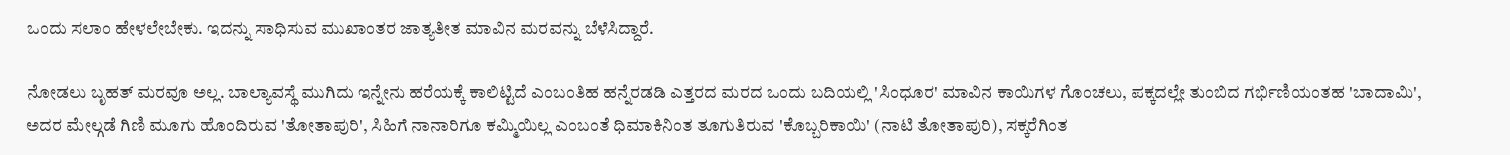ಒಂದು ಸಲಾಂ ಹೇಳಲೇಬೇಕು. ಇದನ್ನು ಸಾಧಿಸುವ ಮುಖಾಂತರ ಜಾತ್ಯತೀತ ಮಾವಿನ ಮರವನ್ನು ಬೆಳೆಸಿದ್ದಾರೆ.

ನೋಡಲು ಬೃಹತ್ ಮರವೂ ಅಲ್ಲ. ಬಾಲ್ಯಾವಸ್ಥೆ ಮುಗಿದು ಇನ್ನೇನು ಹರೆಯಕ್ಕೆ ಕಾಲಿಟ್ಟಿದೆ ಎಂಬಂತಿಹ ಹನ್ನೆರಡಡಿ ಎತ್ತರದ ಮರದ ಒಂದು ಬದಿಯಲ್ಲಿ 'ಸಿಂಧೂರ' ಮಾವಿನ ಕಾಯಿಗಳ ಗೊಂಚಲು, ಪಕ್ಕದಲ್ಲೇ ತುಂಬಿದ ಗರ್ಭಿಣಿಯಂತಹ 'ಬಾದಾಮಿ', ಅದರ ಮೇಲ್ಗಡೆ ಗಿಣಿ ಮೂಗು ಹೊಂದಿರುವ 'ತೋತಾಪುರಿ', ಸಿಹಿಗೆ ನಾನಾರಿಗೂ ಕಮ್ಮಿಯಿಲ್ಲ ಎಂಬಂತೆ ಧಿಮಾಕಿನಿಂತ ತೂಗುತಿರುವ 'ಕೊಬ್ಬರಿಕಾಯಿ' (ನಾಟಿ ತೋತಾಪುರಿ), ಸಕ್ಕರೆಗಿಂತ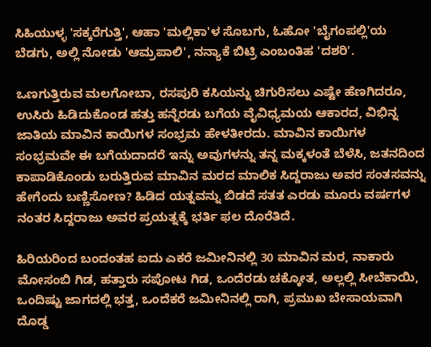ಸಿಹಿಯುಳ್ಳ 'ಸಕ್ಕರೆಗುತ್ತಿ', ಆಹಾ 'ಮಲ್ಲಿಕಾ'ಳ ಸೊಬಗು, ಓಹೋ 'ಬೈಗಂಪಲ್ಲಿ'ಯ ಬೆಡಗು, ಅಲ್ಲಿ ನೋಡು 'ಆಮ್ರಪಾಲಿ', ನನ್ಯಾಕೆ ಬಿಟ್ರಿ ಎಂಬಂತಿಹ 'ದಶರಿ'.

ಒಣಗುತ್ತಿರುವ ಮಲಗೋಬಾ, ರಸಪುರಿ ಕಸಿಯನ್ನು ಚಿಗುರಿಸಲು ಎಷ್ಟೇ ಹೆಣಗಿದರೂ, ಉಸಿರು ಹಿಡಿದುಕೊಂಡ ಹತ್ತು ಹನ್ನೆರಡು ಬಗೆಯ ವೈವಿಧ್ಯಮಯ ಆಕಾರದ, ವಿಭಿನ್ನ ಜಾತಿಯ ಮಾವಿನ ಕಾಯಿಗಳ ಸಂಭ್ರಮ ಹೇಳತೀರದು. ಮಾವಿನ ಕಾಯಿಗಳ ಸಂಭ್ರಮವೇ ಈ ಬಗೆಯದಾದರೆ ಇನ್ನು ಅವುಗಳನ್ನು ತನ್ನ ಮಕ್ಕಳಂತೆ ಬೆಳೆಸಿ, ಜತನದಿಂದ ಕಾಪಾಡಿಕೊಂಡು ಬರುತ್ತಿರುವ ಮಾವಿನ ಮರದ ಮಾಲಿಕ ಸಿದ್ದರಾಜು ಅವರ ಸಂತಸವನ್ನು ಹೇಗೆಂದು ಬಣ್ಣಿಸೋಣ? ಹಿಡಿದ ಯತ್ನವನ್ನು ಬಿಡದೆ ಸತತ ಎರಡು ಮೂರು ವರ್ಷಗಳ ನಂತರ ಸಿದ್ದರಾಜು ಅವರ ಪ್ರಯತ್ನಕ್ಕೆ ಭರ್ತಿ ಫಲ ದೊರೆತಿದೆ.

ಹಿರಿಯರಿಂದ ಬಂದಂತಹ ಐದು ಎಕರೆ ಜಮೀನಿನಲ್ಲಿ 30 ಮಾವಿನ ಮರ, ನಾಕಾರು ಮೋಸಂಬಿ ಗಿಡ, ಹತ್ತಾರು ಸಪೋಟ ಗಿಡ, ಒಂದೆರಡು ಚಕ್ಕೋತ, ಅಲ್ಲಲ್ಲಿ ಸೀಬೆಕಾಯಿ, ಒಂದಿಷ್ಟು ಜಾಗದಲ್ಲಿ ಭತ್ತ, ಒಂದೆಕರೆ ಜಮೀನಿನಲ್ಲಿ ರಾಗಿ, ಪ್ರಮುಖ ಬೇಸಾಯವಾಗಿ ದೊಡ್ಡ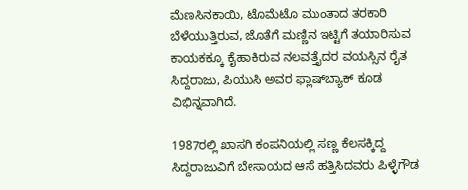ಮೆಣಸಿನಕಾಯಿ, ಟೊಮೆಟೊ ಮುಂತಾದ ತರಕಾರಿ ಬೆಳೆಯುತ್ತಿರುವ, ಜೊತೆಗೆ ಮಣ್ಣಿನ ಇಟ್ಟಿಗೆ ತಯಾರಿಸುವ ಕಾಯಕಕ್ಕೂ ಕೈಹಾಕಿರುವ ನಲವತ್ತೈದರ ವಯಸ್ಸಿನ ರೈತ ಸಿದ್ದರಾಜು, ಪಿಯುಸಿ ಅವರ ಫ್ಲಾಷ್‌ಬ್ಯಾಕ್ ಕೂಡ ವಿಭಿನ್ನವಾಗಿದೆ.

1987ರಲ್ಲಿ ಖಾಸಗಿ ಕಂಪನಿಯಲ್ಲಿ ಸಣ್ಣ ಕೆಲಸಕ್ಕಿದ್ದ ಸಿದ್ದರಾಜುವಿಗೆ ಬೇಸಾಯದ ಆಸೆ ಹತ್ತಿಸಿದವರು ಪಿಳ್ಳೆಗೌಡ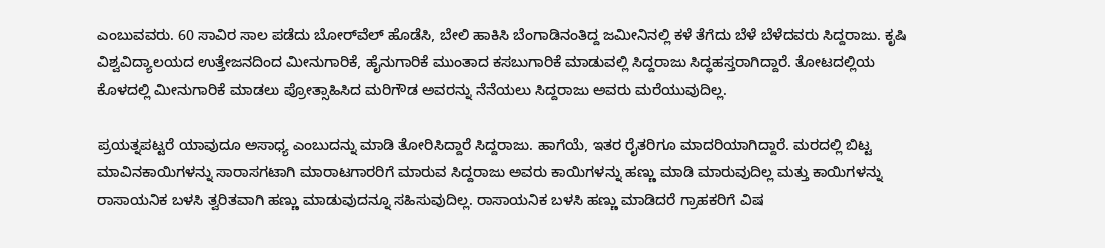ಎಂಬುವವರು. 60 ಸಾವಿರ ಸಾಲ ಪಡೆದು ಬೋರ್‌ವೆಲ್ ಹೊಡೆಸಿ, ಬೇಲಿ ಹಾಕಿಸಿ ಬೆಂಗಾಡಿನಂತಿದ್ದ ಜಮೀನಿನಲ್ಲಿ ಕಳೆ ತೆಗೆದು ಬೆಳೆ ಬೆಳೆದವರು ಸಿದ್ದರಾಜು. ಕೃಷಿ ವಿಶ್ವವಿದ್ಯಾಲಯದ ಉತ್ತೇಜನದಿಂದ ಮೀನುಗಾರಿಕೆ, ಹೈನುಗಾರಿಕೆ ಮುಂತಾದ ಕಸಬುಗಾರಿಕೆ ಮಾಡುವಲ್ಲಿ ಸಿದ್ದರಾಜು ಸಿದ್ಧಹಸ್ತರಾಗಿದ್ದಾರೆ. ತೋಟದಲ್ಲಿಯ ಕೊಳದಲ್ಲಿ ಮೀನುಗಾರಿಕೆ ಮಾಡಲು ಪ್ರೋತ್ಸಾಹಿಸಿದ ಮರಿಗೌಡ ಅವರನ್ನು ನೆನೆಯಲು ಸಿದ್ದರಾಜು ಅವರು ಮರೆಯುವುದಿಲ್ಲ.

ಪ್ರಯತ್ನಪಟ್ಟರೆ ಯಾವುದೂ ಅಸಾಧ್ಯ ಎಂಬುದನ್ನು ಮಾಡಿ ತೋರಿಸಿದ್ದಾರೆ ಸಿದ್ದರಾಜು. ಹಾಗೆಯೆ, ಇತರ ರೈತರಿಗೂ ಮಾದರಿಯಾಗಿದ್ದಾರೆ. ಮರದಲ್ಲಿ ಬಿಟ್ಟ ಮಾವಿನಕಾಯಿಗಳನ್ನು ಸಾರಾಸಗಟಾಗಿ ಮಾರಾಟಗಾರರಿಗೆ ಮಾರುವ ಸಿದ್ದರಾಜು ಅವರು ಕಾಯಿಗಳನ್ನು ಹಣ್ಣು ಮಾಡಿ ಮಾರುವುದಿಲ್ಲ ಮತ್ತು ಕಾಯಿಗಳನ್ನು ರಾಸಾಯನಿಕ ಬಳಸಿ ತ್ವರಿತವಾಗಿ ಹಣ್ಣು ಮಾಡುವುದನ್ನೂ ಸಹಿಸುವುದಿಲ್ಲ. ರಾಸಾಯನಿಕ ಬಳಸಿ ಹಣ್ಣು ಮಾಡಿದರೆ ಗ್ರಾಹಕರಿಗೆ ವಿಷ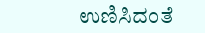ಉಣಿಸಿದಂತೆ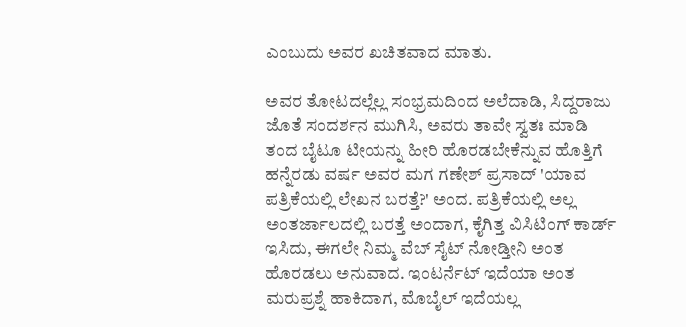ಎಂಬುದು ಅವರ ಖಚಿತವಾದ ಮಾತು.

ಅವರ ತೋಟದಲ್ಲೆಲ್ಲ ಸಂಭ್ರಮದಿಂದ ಅಲೆದಾಡಿ, ಸಿದ್ದರಾಜು ಜೊತೆ ಸಂದರ್ಶನ ಮುಗಿಸಿ, ಅವರು ತಾವೇ ಸ್ವತಃ ಮಾಡಿ ತಂದ ಬೈಟೂ ಟೀಯನ್ನು ಹೀರಿ ಹೊರಡಬೇಕೆನ್ನುವ ಹೊತ್ತಿಗೆ ಹನ್ನೆರಡು ವರ್ಷ ಅವರ ಮಗ ಗಣೇಶ್ ಪ್ರಸಾದ್ 'ಯಾವ ಪತ್ರಿಕೆಯಲ್ಲಿ ಲೇಖನ ಬರತ್ತೆ?' ಅಂದ. ಪತ್ರಿಕೆಯಲ್ಲಿ ಅಲ್ಲ ಅಂತರ್ಜಾಲದಲ್ಲಿ ಬರತ್ತೆ ಅಂದಾಗ, ಕೈಗಿತ್ತ ವಿಸಿಟಿಂಗ್ ಕಾರ್ಡ್ ಇಸಿದು, ಈಗಲೇ ನಿಮ್ಮ ವೆಬ್ ಸೈಟ್ ನೋಡ್ತೀನಿ ಅಂತ ಹೊರಡಲು ಅನುವಾದ. ಇಂಟರ್ನೆಟ್ ಇದೆಯಾ ಅಂತ ಮರುಪ್ರಶ್ನೆ ಹಾಕಿದಾಗ, ಮೊಬೈಲ್ ಇದೆಯಲ್ಲ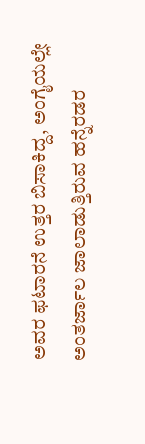ಅವರ ಫಟಾರನೆ ಉತ್ತರ ಬಿಸಾಕಿದ್ದ, ಅಂಗೈಯಲ್ಲೇ ಅಂತರ್ಜಾಲ ಜಾಲಾಡುತ್ತಿರುವ ಹನ್ನೆರಡರ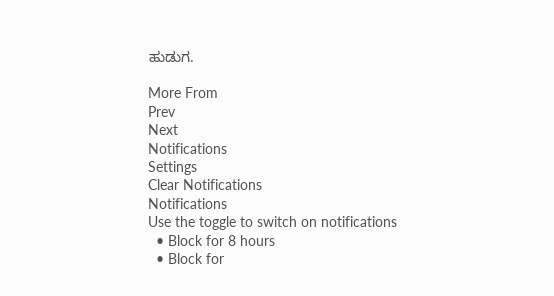ಹುಡುಗ.

More From
Prev
Next
Notifications
Settings
Clear Notifications
Notifications
Use the toggle to switch on notifications
  • Block for 8 hours
  • Block for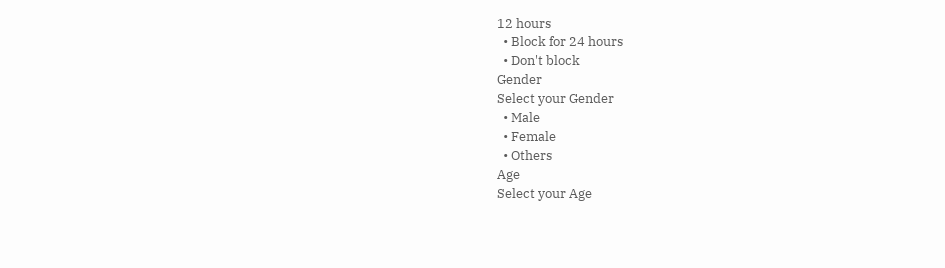12 hours
  • Block for 24 hours
  • Don't block
Gender
Select your Gender
  • Male
  • Female
  • Others
Age
Select your Age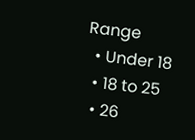Range
  • Under 18
  • 18 to 25
  • 26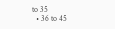to 35
  • 36 to 45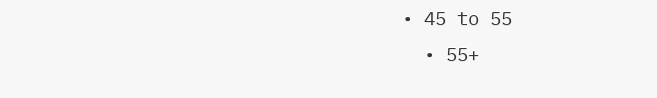• 45 to 55
  • 55+